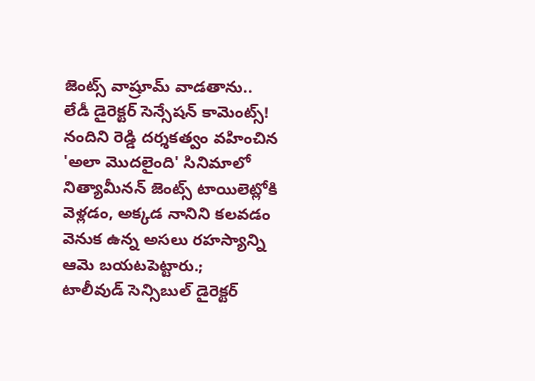జెంట్స్ వాష్రూమ్ వాడతాను.. లేడీ డైరెక్టర్ సెన్సేషన్ కామెంట్స్!
నందిని రెడ్డి దర్శకత్వం వహించిన 'అలా మొదలైంది' సినిమాలో నిత్యామీనన్ జెంట్స్ టాయిలెట్లోకి వెళ్లడం, అక్కడ నానిని కలవడం వెనుక ఉన్న అసలు రహస్యాన్ని ఆమె బయటపెట్టారు.;
టాలీవుడ్ సెన్సిబుల్ డైరెక్టర్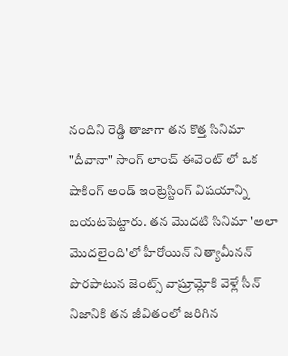నందిని రెడ్డి తాజాగా తన కొత్త సినిమా "దీవానా" సాంగ్ లాంచ్ ఈవెంట్ లో ఒక షాకింగ్ అండ్ ఇంట్రెస్టింగ్ విషయాన్ని బయటపెట్టారు. తన మొదటి సినిమా 'అలా మొదలైంది'లో హీరోయిన్ నిత్యామీనన్ పొరపాటున జెంట్స్ వాష్రూమ్లోకి వెళ్లే సీన్ నిజానికి తన జీవితంలో జరిగిన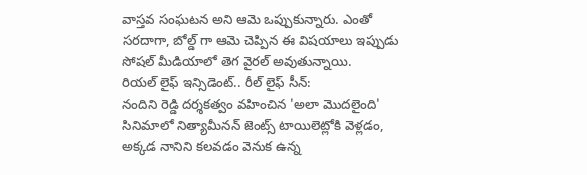వాస్తవ సంఘటన అని ఆమె ఒప్పుకున్నారు. ఎంతో సరదాగా, బోల్డ్ గా ఆమె చెప్పిన ఈ విషయాలు ఇప్పుడు సోషల్ మీడియాలో తెగ వైరల్ అవుతున్నాయి.
రియల్ లైఫ్ ఇన్సిడెంట్.. రీల్ లైఫ్ సీన్:
నందిని రెడ్డి దర్శకత్వం వహించిన 'అలా మొదలైంది' సినిమాలో నిత్యామీనన్ జెంట్స్ టాయిలెట్లోకి వెళ్లడం, అక్కడ నానిని కలవడం వెనుక ఉన్న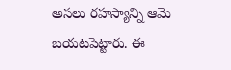అసలు రహస్యాన్ని ఆమె బయటపెట్టారు. ఈ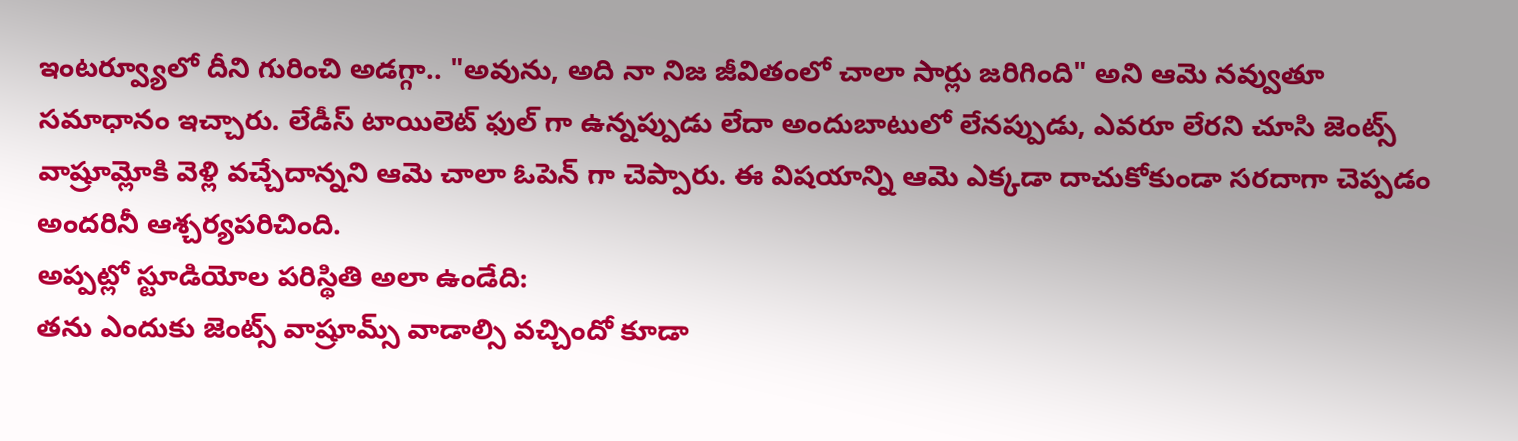ఇంటర్వ్యూలో దీని గురించి అడగ్గా.. "అవును, అది నా నిజ జీవితంలో చాలా సార్లు జరిగింది" అని ఆమె నవ్వుతూ సమాధానం ఇచ్చారు. లేడీస్ టాయిలెట్ ఫుల్ గా ఉన్నప్పుడు లేదా అందుబాటులో లేనప్పుడు, ఎవరూ లేరని చూసి జెంట్స్ వాష్రూమ్లోకి వెళ్లి వచ్చేదాన్నని ఆమె చాలా ఓపెన్ గా చెప్పారు. ఈ విషయాన్ని ఆమె ఎక్కడా దాచుకోకుండా సరదాగా చెప్పడం అందరినీ ఆశ్చర్యపరిచింది.
అప్పట్లో స్టూడియోల పరిస్థితి అలా ఉండేది:
తను ఎందుకు జెంట్స్ వాష్రూమ్స్ వాడాల్సి వచ్చిందో కూడా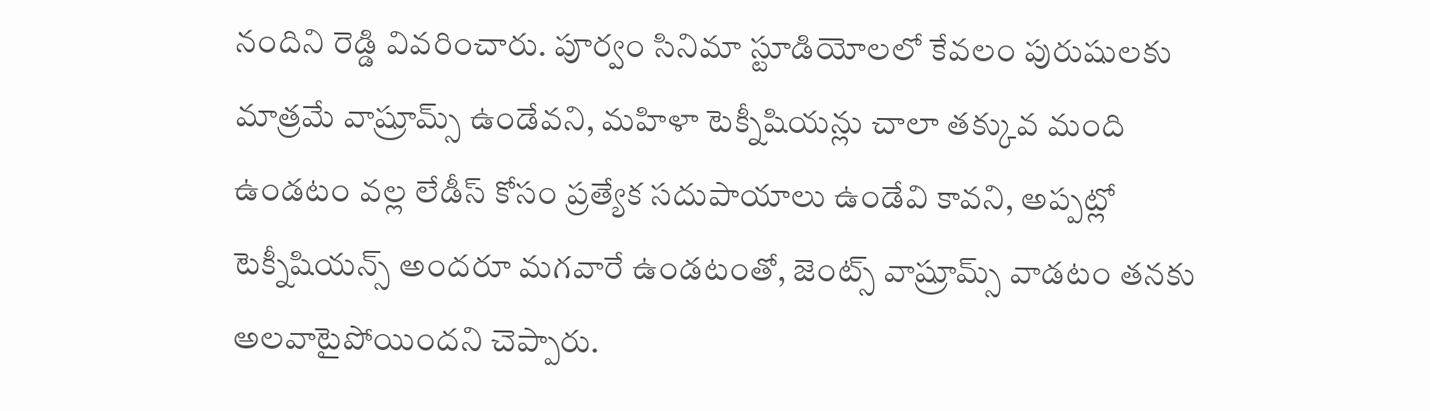నందిని రెడ్డి వివరించారు. పూర్వం సినిమా స్టూడియోలలో కేవలం పురుషులకు మాత్రమే వాష్రూమ్స్ ఉండేవని, మహిళా టెక్నీషియన్లు చాలా తక్కువ మంది ఉండటం వల్ల లేడీస్ కోసం ప్రత్యేక సదుపాయాలు ఉండేవి కావని, అప్పట్లో టెక్నీషియన్స్ అందరూ మగవారే ఉండటంతో, జెంట్స్ వాష్రూమ్స్ వాడటం తనకు అలవాటైపోయిందని చెప్పారు.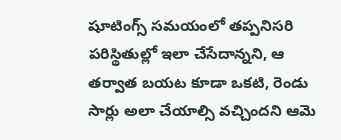షూటింగ్స్ సమయంలో తప్పనిసరి పరిస్థితుల్లో ఇలా చేసేదాన్నని, ఆ తర్వాత బయట కూడా ఒకటి, రెండు సార్లు అలా చేయాల్సి వచ్చిందని ఆమె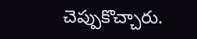చెప్పుకొచ్చారు.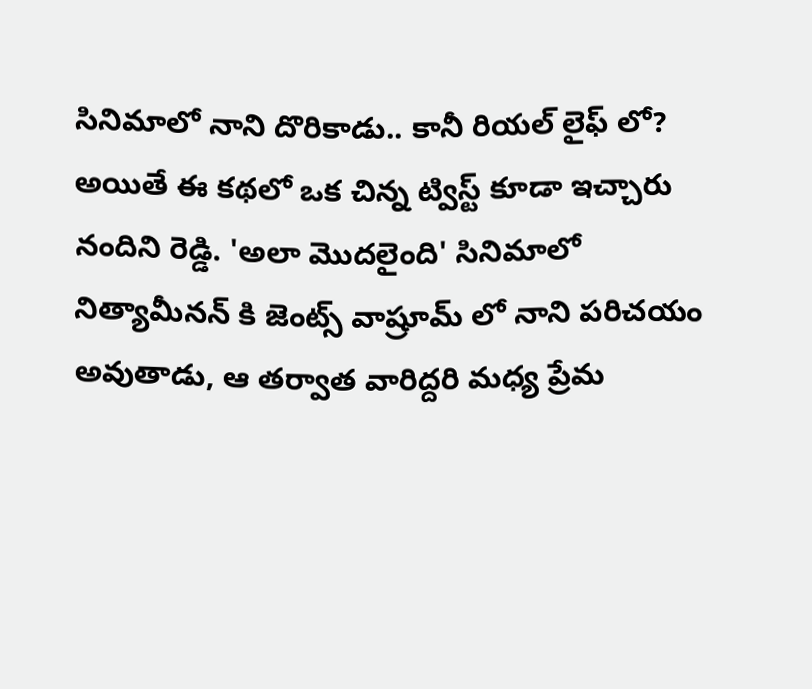సినిమాలో నాని దొరికాడు.. కానీ రియల్ లైఫ్ లో?
అయితే ఈ కథలో ఒక చిన్న ట్విస్ట్ కూడా ఇచ్చారు నందిని రెడ్డి. 'అలా మొదలైంది' సినిమాలో నిత్యామీనన్ కి జెంట్స్ వాష్రూమ్ లో నాని పరిచయం అవుతాడు, ఆ తర్వాత వారిద్దరి మధ్య ప్రేమ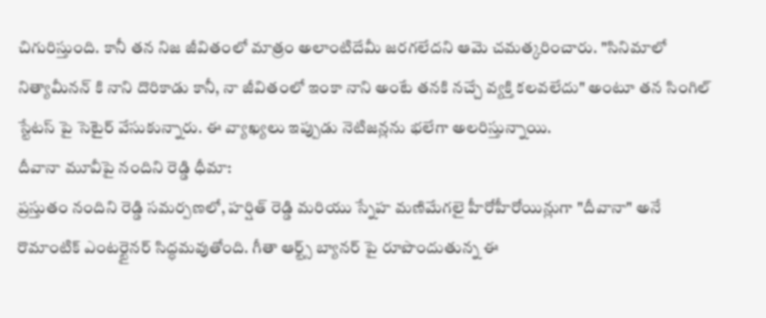చిగురిస్తుంది. కానీ తన నిజ జీవితంలో మాత్రం అలాంటిదేమీ జరగలేదని ఆమె చమత్కరించారు. "సినిమాలో నిత్యామీనన్ కి నాని దొరికాడు కానీ, నా జీవితంలో ఇంకా నాని అంటే తనకి నచ్చే వ్యక్తి కలవలేదు" అంటూ తన సింగిల్ స్టేటస్ పై సెటైర్ వేసుకున్నారు. ఈ వ్యాఖ్యలు ఇప్పుడు నెటిజన్లను భలేగా అలరిస్తున్నాయి.
దీవానా మూవీపై నందిని రెడ్డి ధీమా:
ప్రస్తుతం నందిని రెడ్డి సమర్పణలో, హర్షిత్ రెడ్డి మరియు స్నేహ మణిమేగలై హీరోహీరోయిన్లుగా "దీవానా" అనే రొమాంటిక్ ఎంటర్టైనర్ సిద్ధమవుతోంది. గీతా ఆర్ట్స్ బ్యానర్ పై రూపొందుతున్న ఈ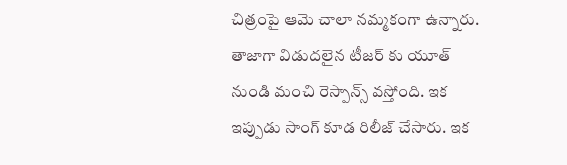చిత్రంపై ఆమె చాలా నమ్మకంగా ఉన్నారు. తాజాగా విడుదలైన టీజర్ కు యూత్ నుండి మంచి రెస్పాన్స్ వస్తోంది. ఇక ఇప్పుడు సాంగ్ కూడ రిలీజ్ చేసారు. ఇక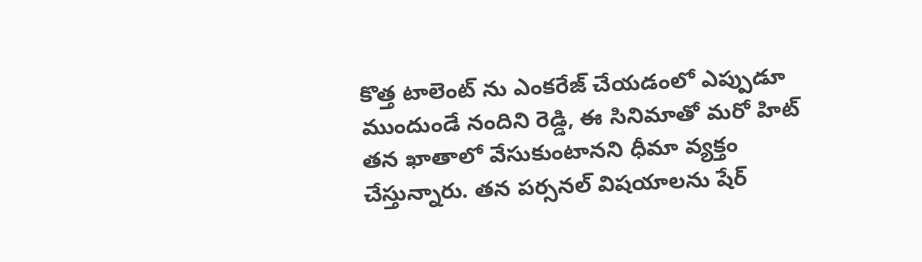కొత్త టాలెంట్ ను ఎంకరేజ్ చేయడంలో ఎప్పుడూ ముందుండే నందిని రెడ్డి, ఈ సినిమాతో మరో హిట్ తన ఖాతాలో వేసుకుంటానని ధీమా వ్యక్తం చేస్తున్నారు. తన పర్సనల్ విషయాలను షేర్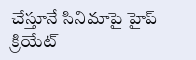చేస్తూనే సినిమాపై హైప్ క్రియేట్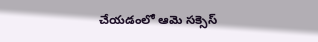చేయడంలో ఆమె సక్సెస్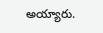అయ్యారు.